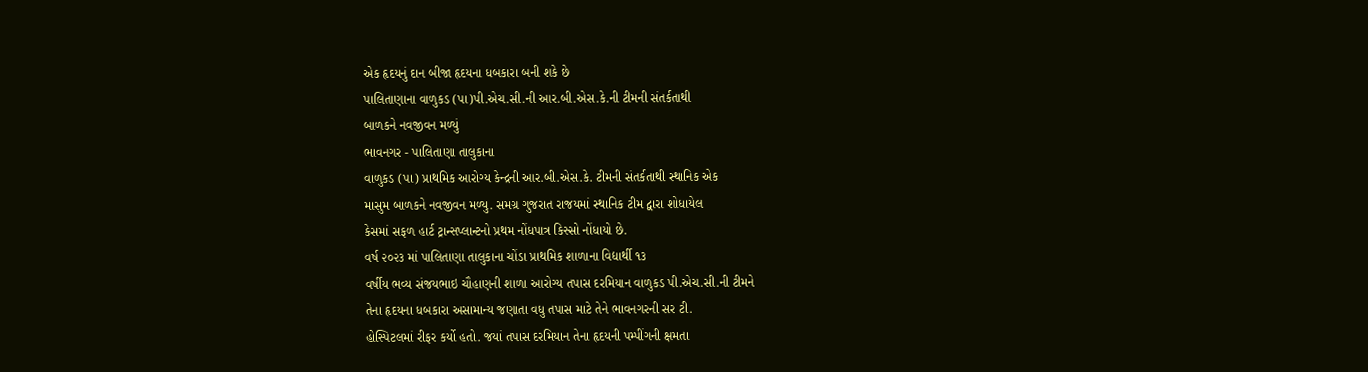એક હૃદયનું દાન બીજા હૃદયના ધબકારા બની શકે છે
પાલિતાણાના વાળુકડ (પા)પી.એચ.સી.ની આર.બી.એસ.કે.ની ટીમની સંતર્કતાથી
બાળકને નવજીવન મળ્યું
ભાવનગર - પાલિતાણા તાલુકાના
વાળુકડ (પા) પ્રાથમિક આરોગ્ય કેન્દ્રની આર.બી.એસ.કે. ટીમની સંતર્કતાથી સ્થાનિક એક
માસુમ બાળકને નવજીવન મળ્યુ. સમગ્ર ગુજરાત રાજયમાં સ્થાનિક ટીમ દ્વારા શોધાયેલ
કેસમાં સફળ હાર્ટ ટ્રાન્સપ્લાન્ટનો પ્રથમ નોંધપાત્ર કિસ્સો નોંધાયો છે.
વર્ષ ૨૦૨૩ માં પાલિતાણા તાલુકાના ચોંડા પ્રાથમિક શાળાના વિદ્યાર્થી ૧૩
વર્ષીય ભવ્ય સંજયભાઇ ચૌહાણની શાળા આરોગ્ય તપાસ દરમિયાન વાળુકડ પી.એચ.સી.ની ટીમને
તેના હૃદયના ધબકારા અસામાન્ય જણાતા વધુ તપાસ માટે તેને ભાવનગરની સર ટી.
હોસ્પિટલમાં રીફર કર્યો હતો. જયાં તપાસ દરમિયાન તેના હૃદયની પમ્પીંગની ક્ષમતા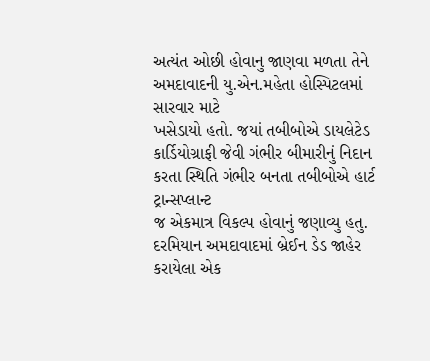અત્યંત ઓછી હોવાનુ જાણવા મળતા તેને અમદાવાદની યુ.એન.મહેતા હોસ્પિટલમાં સારવાર માટે
ખસેડાયો હતો. જયાં તબીબોએ ડાયલેટેડ કાર્ડિયોગ્રાફી જેવી ગંભીર બીમારીનું નિદાન કરતા સ્થિતિ ગંભીર બનતા તબીબોએ હાર્ટ ટ્રાન્સપ્લાન્ટ
જ એકમાત્ર વિકલ્પ હોવાનું જણાવ્યુ હતુ. દરમિયાન અમદાવાદમાં બ્રેઈન ડેડ જાહેર
કરાયેલા એક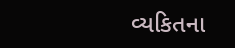વ્યકિતના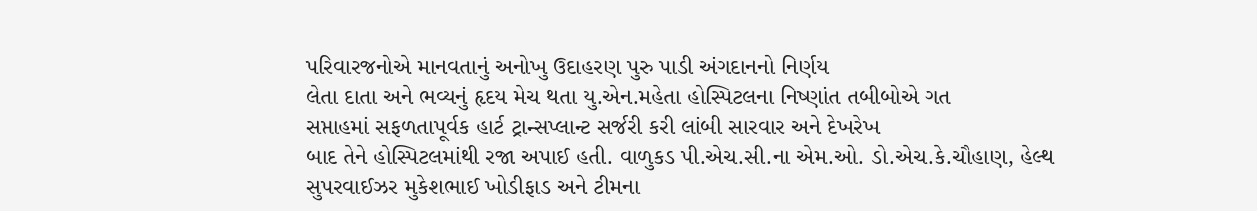પરિવારજનોએ માનવતાનું અનોખુ ઉદાહરણ પુરુ પાડી અંગદાનનો નિર્ણય
લેતા દાતા અને ભવ્યનું હૃદય મેચ થતા યુ.એન.મહેતા હોસ્પિટલના નિષ્ણાંત તબીબોએ ગત
સપ્તાહમાં સફળતાપૂર્વક હાર્ટ ટ્રાન્સપ્લાન્ટ સર્જરી કરી લાંબી સારવાર અને દેખરેખ
બાદ તેને હોસ્પિટલમાંથી રજા અપાઈ હતી. વાળુકડ પી.એચ.સી.ના એમ.ઓ. ડો.એચ.કે.ચૌહાણ, હેલ્થ
સુપરવાઈઝર મુકેશભાઈ ખોડીફાડ અને ટીમના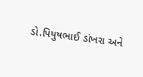ડો.પિયુષભાઈ ડાંખરા અને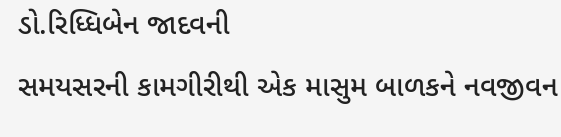ડો.રિધ્ધિબેન જાદવની
સમયસરની કામગીરીથી એક માસુમ બાળકને નવજીવન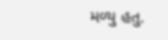મળ્યુ હતુ.